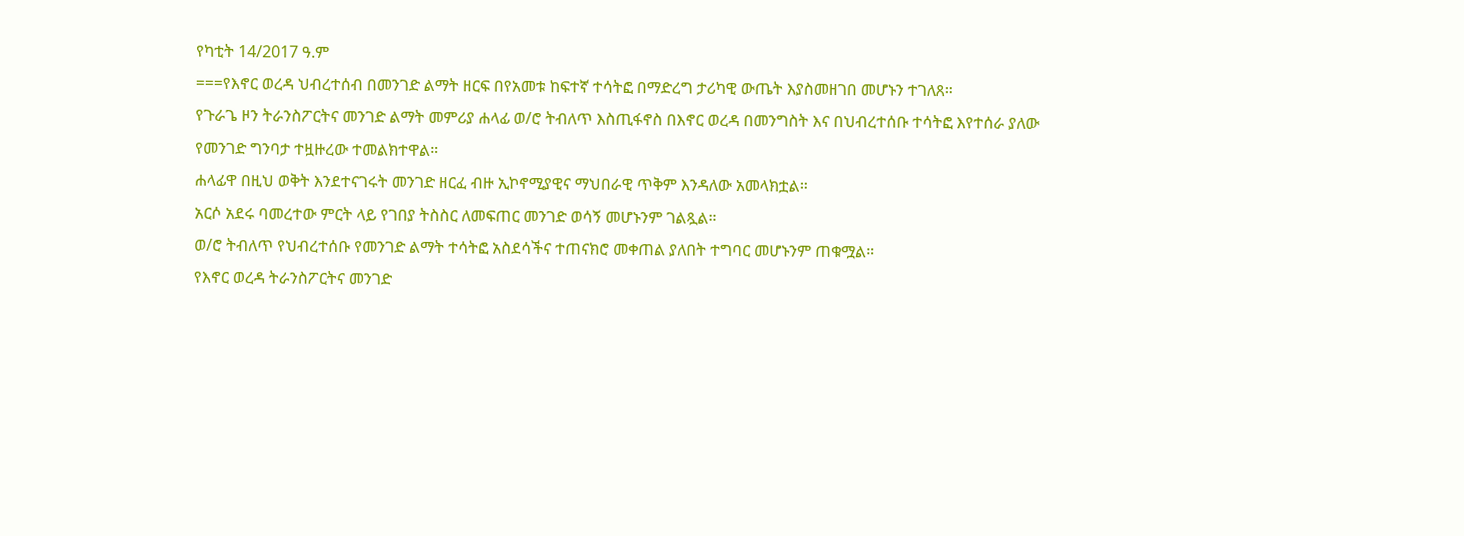የካቲት 14/2017 ዓ.ም
===የእኖር ወረዳ ህብረተሰብ በመንገድ ልማት ዘርፍ በየአመቱ ከፍተኛ ተሳትፎ በማድረግ ታሪካዊ ውጤት እያስመዘገበ መሆኑን ተገለጸ።
የጉራጌ ዞን ትራንስፖርትና መንገድ ልማት መምሪያ ሐላፊ ወ/ሮ ትብለጥ እስጢፋኖስ በእኖር ወረዳ በመንግስት እና በህብረተሰቡ ተሳትፎ እየተሰራ ያለው የመንገድ ግንባታ ተዟዙረው ተመልክተዋል።
ሐላፊዋ በዚህ ወቅት እንደተናገሩት መንገድ ዘርፈ ብዙ ኢኮኖሚያዊና ማህበራዊ ጥቅም እንዳለው አመላክቷል።
አርሶ አደሩ ባመረተው ምርት ላይ የገበያ ትስስር ለመፍጠር መንገድ ወሳኝ መሆኑንም ገልጿል።
ወ/ሮ ትብለጥ የህብረተሰቡ የመንገድ ልማት ተሳትፎ አስደሳችና ተጠናክሮ መቀጠል ያለበት ተግባር መሆኑንም ጠቁሟል።
የእኖር ወረዳ ትራንስፖርትና መንገድ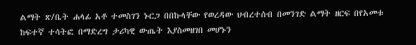ልማት ጽ/ቤት ሐላፊ አቶ ተመስገን ኑርጋ በበኩላቸው የወረዳው ህብረተሰብ በመንገድ ልማት ዘርፍ በየአመቱ ከፍተኛ ተሳትፎ በማድረግ ታሪካዊ ውጤት እያስመዘገበ መሆኑን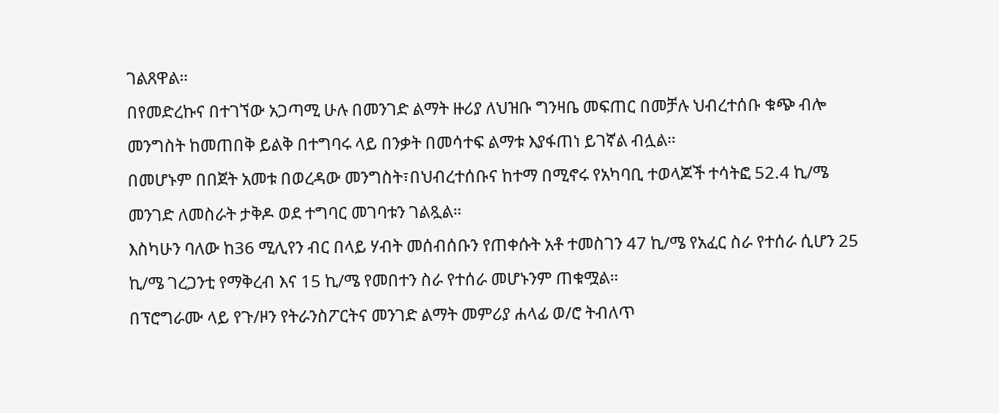ገልጸዋል።
በየመድረኩና በተገኘው አጋጣሚ ሁሉ በመንገድ ልማት ዙሪያ ለህዝቡ ግንዛቤ መፍጠር በመቻሉ ህብረተሰቡ ቁጭ ብሎ መንግስት ከመጠበቅ ይልቅ በተግባሩ ላይ በንቃት በመሳተፍ ልማቱ እያፋጠነ ይገኛል ብሏል።
በመሆኑም በበጀት አመቱ በወረዳው መንግስት፣በህብረተሰቡና ከተማ በሚኖሩ የአካባቢ ተወላጆች ተሳትፎ 52.4 ኪ/ሜ መንገድ ለመስራት ታቅዶ ወደ ተግባር መገባቱን ገልጿል።
እስካሁን ባለው ከ36 ሚሊየን ብር በላይ ሃብት መሰብሰቡን የጠቀሱት አቶ ተመስገን 47 ኪ/ሜ የአፈር ስራ የተሰራ ሲሆን 25 ኪ/ሜ ገረጋንቲ የማቅረብ እና 15 ኪ/ሜ የመበተን ስራ የተሰራ መሆኑንም ጠቁሟል።
በፕሮግራሙ ላይ የጉ/ዞን የትራንስፖርትና መንገድ ልማት መምሪያ ሐላፊ ወ/ሮ ትብለጥ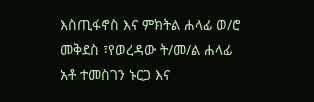እስጢፋኖስ እና ምክትል ሐላፊ ወ/ሮ መቅደስ ፣የወረዳው ት/መ/ል ሐላፊ አቶ ተመስገን ኑርጋ እና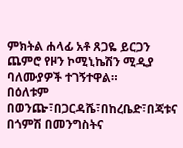ምክትል ሐላፊ አቶ ጸጋዬ ይርጋን ጨምሮ የዞን ኮሚኒኬሽን ሚዲያ ባለሙያዎች ተገኝተዋል።
በዕለቱም በወንጬ፣በጋርዳሼ፣በከረቤድ፣በጃቱና በጎምሽ በመንግስትና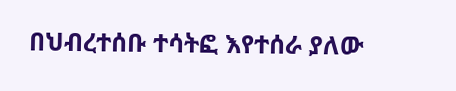በህብረተሰቡ ተሳትፎ እየተሰራ ያለው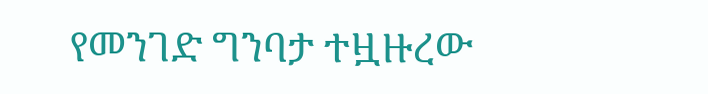የመንገድ ግንባታ ተዟዙረው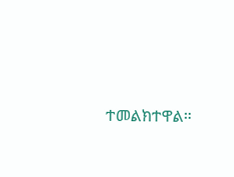ተመልክተዋል።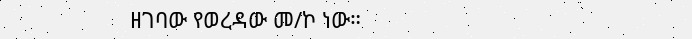ዘገባው የወረዳው መ/ኮ ነው።